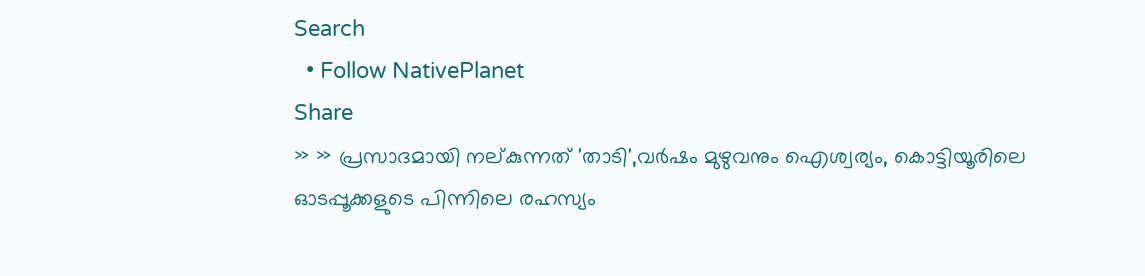Search
  • Follow NativePlanet
Share
» » പ്രസാദമായി നല്കുന്നത് 'താടി',വർഷം മുഴുവനും ഐശ്വര്യം, കൊട്ടിയൂരിലെ ഓടപ്പൂക്കളുടെ പിന്നിലെ രഹസ്യം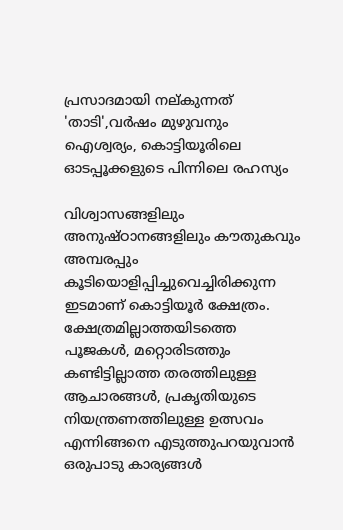പ്രസാദമായി നല്കുന്നത് 'താടി',വർഷം മുഴുവനും ഐശ്വര്യം, കൊട്ടിയൂരിലെ ഓടപ്പൂക്കളുടെ പിന്നിലെ രഹസ്യം

വിശ്വാസങ്ങളിലും അനുഷ്ഠാനങ്ങളിലും കൗതുകവും അമ്പരപ്പും കൂടിയൊളിപ്പിച്ചുവെച്ചിരിക്കുന്ന ഇടമാണ് കൊട്ടിയൂർ ക്ഷേത്രം. ക്ഷേത്രമില്ലാത്തയിടത്തെ പൂജകൾ, മറ്റൊരിടത്തും കണ്ടിട്ടില്ലാത്ത തരത്തിലുള്ള ആചാരങ്ങൾ, പ്രകൃതിയുടെ നിയന്ത്രണത്തിലുള്ള ഉത്സവം എന്നിങ്ങനെ എടുത്തുപറയുവാൻ ഒരുപാടു കാര്യങ്ങൾ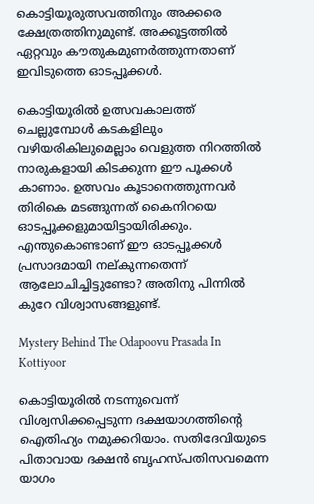കൊട്ടിയൂരുത്സവത്തിനും അക്കരെ ക്ഷേത്രത്തിനുമുണ്ട്. അക്കൂട്ടത്തിൽ ഏറ്റവും കൗതുകമുണർത്തുന്നതാണ് ഇവിടുത്തെ ഓടപ്പൂക്കൾ.

കൊട്ടിയൂരിൽ ഉത്സവകാലത്ത് ചെല്ലുമ്പോൾ കടകളിലും വഴിയരികിലുമെല്ലാം വെളുത്ത നിറത്തിൽ നാരുകളായി കിടക്കുന്ന ഈ പൂക്കള്‍ കാണാം. ഉത്സവം കൂടാനെത്തുന്നവർ തിരികെ മടങ്ങുന്നത് കൈനിറയെ ഓടപ്പൂക്കളുമായിട്ടായിരിക്കും. എന്തുകൊണ്ടാണ് ഈ ഓടപ്പൂക്കൾ പ്രസാദമായി നല്കുന്നതെന്ന് ആലോചിച്ചിട്ടുണ്ടോ? അതിനു പിന്നിൽ കുറേ വിശ്വാസങ്ങളുണ്ട്.

Mystery Behind The Odapoovu Prasada In Kottiyoor

കൊട്ടിയൂരിൽ നടന്നുവെന്ന് വിശ്വസിക്കപ്പെടുന്ന ദക്ഷയാഗത്തിന്‍റെ ഐതിഹ്യം നമുക്കറിയാം. സതിദേവിയുടെ പിതാവായ ദക്ഷൻ ബൃഹസ്പതിസവമെന്ന യാഗം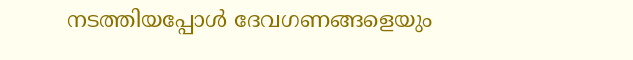നടത്തിയപ്പോൾ ദേവഗണങ്ങളെയും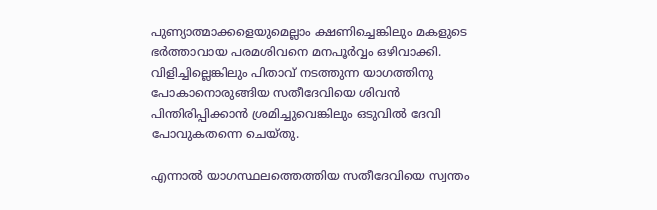പുണ്യാത്മാക്കളെയുമെല്ലാം ക്ഷണിച്ചെങ്കിലും മകളുടെ ഭർത്താവായ പരമശിവനെ മനപൂർവ്വം ഒഴിവാക്കി. വിളിച്ചില്ലെങ്കിലും പിതാവ് നടത്തുന്ന യാഗത്തിനു പോകാനൊരുങ്ങിയ സതീദേവിയെ ശിവൻ പിന്തിരിപ്പിക്കാൻ ശ്രമിച്ചുവെങ്കിലും ഒടുവിൽ ദേവി പോവുകതന്നെ ചെയ്തു.

എന്നാൽ യാഗസ്ഥലത്തെത്തിയ സതീദേവിയെ സ്വന്തം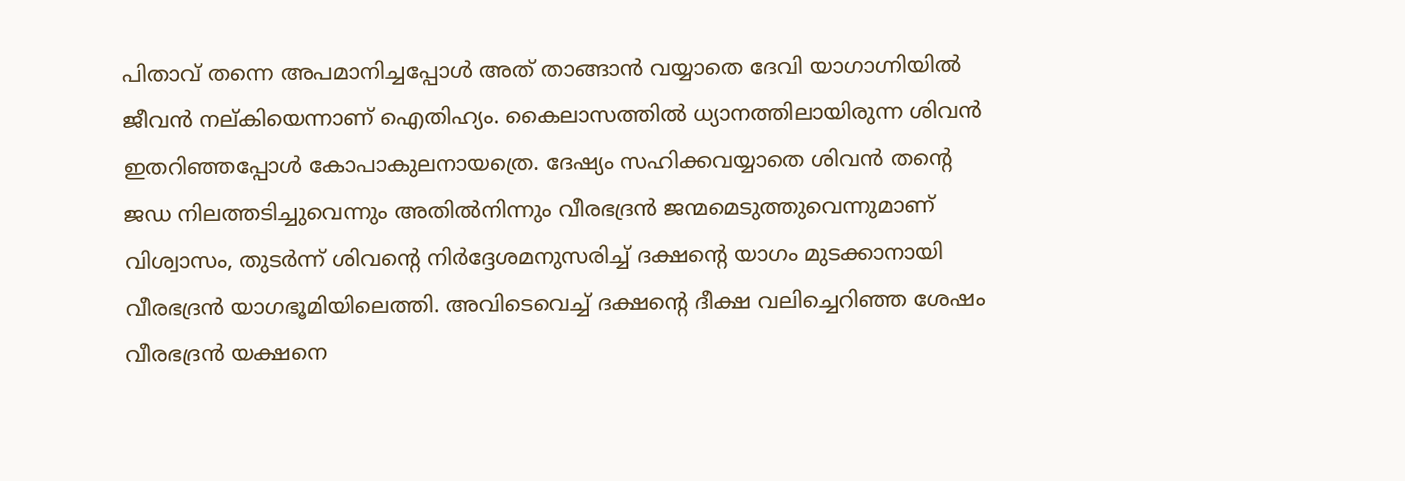പിതാവ് തന്നെ അപമാനിച്ചപ്പോൾ അത് താങ്ങാൻ വയ്യാതെ ദേവി യാഗാഗ്നിയിൽ ജീവൻ നല്കിയെന്നാണ് ഐതിഹ്യം. കൈലാസത്തിൽ ധ്യാനത്തിലായിരുന്ന ശിവൻ ഇതറിഞ്ഞപ്പോൾ കോപാകുലനായത്രെ. ദേഷ്യം സഹിക്കവയ്യാതെ ശിവൻ തന്‍റെ ജഡ നിലത്തടിച്ചുവെന്നും അതിൽനിന്നും വീരഭദ്രൻ ജന്മമെടുത്തുവെന്നുമാണ് വിശ്വാസം, തുടർന്ന് ശിവന്‍റെ നിർദ്ദേശമനുസരിച്ച് ദക്ഷന്‍റെ യാഗം മുടക്കാനായി വീരഭദ്രൻ യാഗഭൂമിയിലെത്തി. അവിടെവെച്ച് ദക്ഷന്‍റെ ദീക്ഷ വലിച്ചെറിഞ്ഞ ശേഷം വീരഭദ്രൻ യക്ഷനെ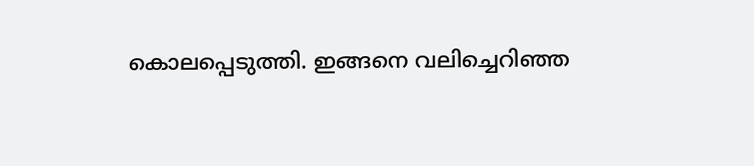കൊലപ്പെടുത്തി. ഇങ്ങനെ വലിച്ചെറിഞ്ഞ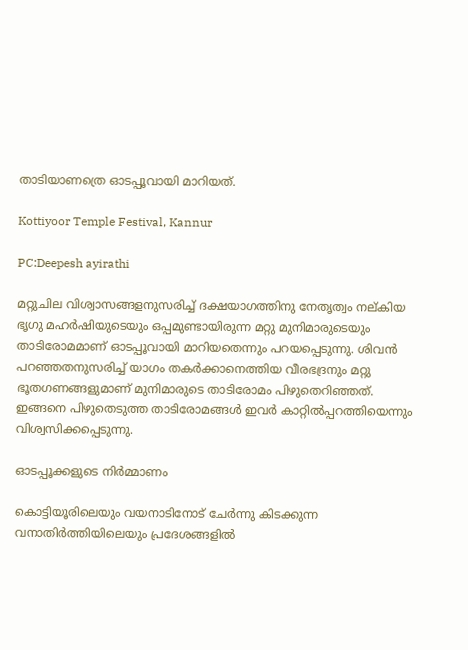താടിയാണത്രെ ഓടപ്പൂവായി മാറിയത്.

Kottiyoor Temple Festival, Kannur

PC:Deepesh ayirathi

മറ്റുചില വിശ്വാസങ്ങളനുസരിച്ച് ദക്ഷയാഗത്തിനു നേതൃത്വം നല്കിയ ഭൃഗു മഹർഷിയുടെയും ഒപ്പമുണ്ടായിരുന്ന മറ്റു മുനിമാരുടെയും താടിരോമമാണ് ഓടപ്പൂവായി മാറിയതെന്നും പറയപ്പെടുന്നു. ശിവന്‍ പറഞ്ഞതനുസരിച്ച് യാഗം തകർക്കാനെത്തിയ വീരഭദ്രനും മറ്റു ഭൂതഗണങ്ങളുമാണ് മുനിമാരുടെ താടിരോമം പിഴുതെറിഞ്ഞത്. ഇങ്ങനെ പിഴുതെടുത്ത താടിരോമങ്ങൾ ഇവർ കാറ്റിൽപ്പറത്തിയെന്നും വിശ്വസിക്കപ്പെടുന്നു.

ഓടപ്പൂക്കളുടെ നിർമ്മാണം

കൊട്ടിയൂരിലെയും വയനാടിനോട് ചേർന്നു കിടക്കുന്ന വനാതിർത്തിയിലെയും പ്രദേശങ്ങളിൽ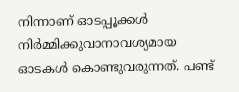നിന്നാണ് ഓടപ്പൂക്കൾ നിർമ്മിക്കുവാനാവശ്യമായ ഓടകൾ കൊണ്ടുവരുന്നത്. പണ്ട്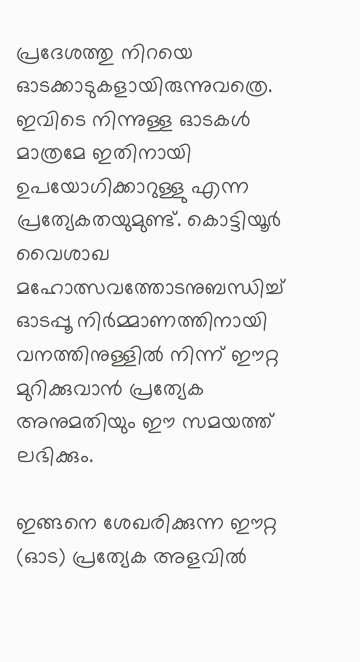പ്രദേശത്തു നിറയെ ഓടക്കാടുകളായിരുന്നുവത്രെ. ഇവിടെ നിന്നുള്ള ഓടകൾ മാത്രമേ ഇതിനായി ഉപയോഗിക്കാറുള്ളു എന്ന പ്രത്യേകതയുമുണ്ട്. കൊട്ടിയൂർ വൈശാഖ മഹോത്സവത്തോടനുബന്ധിച്ച് ഓടപ്പൂ നിർമ്മാണത്തിനായി വനത്തിനുള്ളിൽ നിന്ന് ഈറ്റ മുറിക്കുവാൻ പ്രത്യേക അനുമതിയും ഈ സമയത്ത് ലഭിക്കും.

ഇങ്ങനെ ശേഖരിക്കുന്ന ഈറ്റ (ഓട) പ്രത്യേക അളവിൽ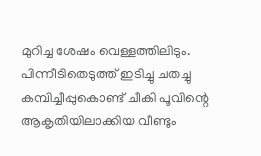മുറിച്ച ശേഷം വെള്ളത്തിലിടും. പിന്നീടിതെടുത്ത് ഇടിച്ചു ചതച്ചു കമ്പിച്ചീപ്പുകൊണ്ട് ചീകി പൂവിന്റെ ആകൃതിയിലാക്കിയ വീണ്ടും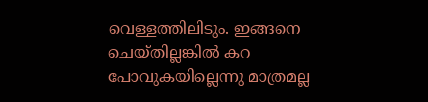വെള്ളത്തിലിടും. ഇങ്ങനെ ചെയ്തില്ലങ്കിൽ കറ പോവുകയില്ലെന്നു മാത്രമല്ല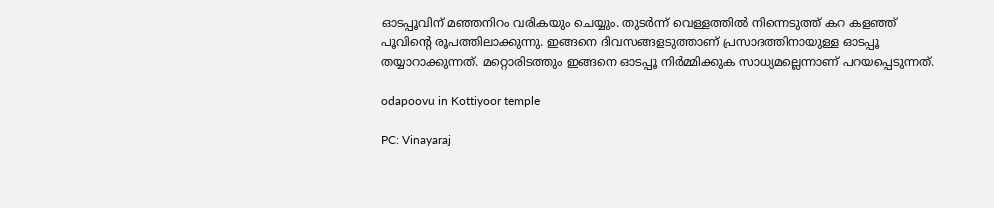ഓടപ്പൂവിന് മഞ്ഞനിറം വരികയും ചെയ്യും. തുടർന്ന് വെള്ളത്തിൽ നിന്നെടുത്ത് കറ കള‍ഞ്ഞ് പൂവിന്‍റെ രൂപത്തിലാക്കുന്നു. ഇങ്ങനെ ദിവസങ്ങളടുത്താണ് പ്രസാദത്തിനായുള്ള ഓടപ്പൂ തയ്യാറാക്കുന്നത്. മറ്റൊരിടത്തും ഇങ്ങനെ ഓടപ്പൂ നിർമ്മിക്കുക സാധ്യമല്ലെന്നാണ് പറയപ്പെടുന്നത്.

odapoovu in Kottiyoor temple

PC: Vinayaraj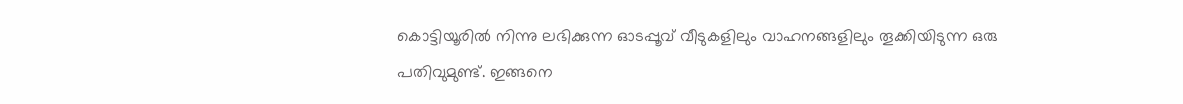കൊട്ടിയൂരിൽ നിന്നു ലഭിക്കുന്ന ഓടപ്പൂവ് വീടുകളിലും വാഹനങ്ങളിലും തൂക്കിയിടുന്ന ഒരു പതിവുമുണ്ട്. ഇങ്ങനെ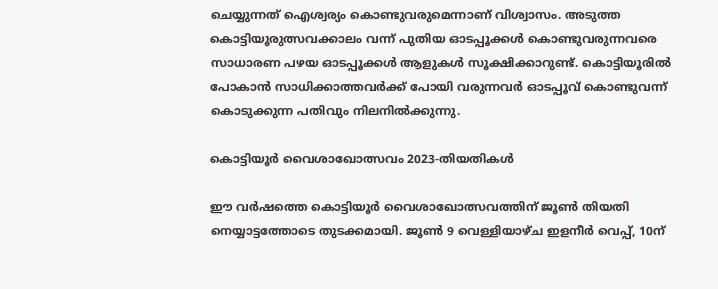ചെയ്യുന്നത് ഐശ്വര്യം കൊണ്ടുവരുമെന്നാണ് വിശ്വാസം. അടുത്ത കൊട്ടിയൂരുത്സവക്കാലം വന്ന് പുതിയ ഓടപ്പൂക്കൾ കൊണ്ടുവരുന്നവരെ സാധാരണ പഴയ ഓടപ്പൂക്കൾ ആളുകൾ സൂക്ഷിക്കാറുണ്ട്. കൊട്ടിയൂരിൽ പോകാൻ സാധിക്കാത്തവർക്ക് പോയി വരുന്നവർ ഓടപ്പൂവ് കൊണ്ടുവന്ന് കൊടുക്കുന്ന പതിവും നിലനിൽക്കുന്നു.

കൊട്ടിയൂർ വൈശാഖോത്സവം 2023-തിയതികൾ

ഈ വർഷത്തെ കൊട്ടിയൂർ വൈശാഖോത്സവത്തിന് ജൂൺ തിയതി നെയ്യാട്ടത്തോടെ തുടക്കമായി. ജൂൺ 9 വെള്ളിയാഴ്ച ഇളനീർ വെപ്പ്, 10ന്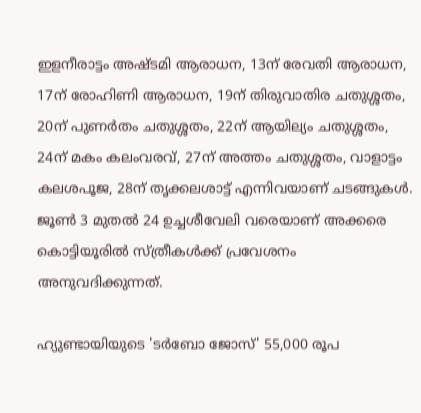ഇളനീരാട്ടം അഷ്ടമി ആരാധന, 13ന് രേവതി ആരാധന, 17ന് രോഹിണി ആരാധന, 19ന് തിരുവാതിര ചതുശ്ശതം, 20ന് പുണർതം ചതുശ്ശതം, 22ന് ആയില്യം ചതുശ്ശതം, 24ന് മകം കലംവരവ്, 27ന് അത്തം ചതുശ്ശതം, വാളാട്ടം കലശപൂജ, 28ന് തൃക്കലശാട്ട് എന്നിവയാണ് ചടങ്ങുകൾ. ജൂൺ 3 മുതൽ 24 ഉച്ചശീവേലി വരെയാണ് അക്കരെ കൊട്ടിയൂരിൽ സ്ത്രീകൾക്ക് പ്രവേശനം അനുവദിക്കുന്നത്.

ഹ്യുണ്ടായിയുടെ 'ടർബോ ജോസ്' 55,000 രൂപ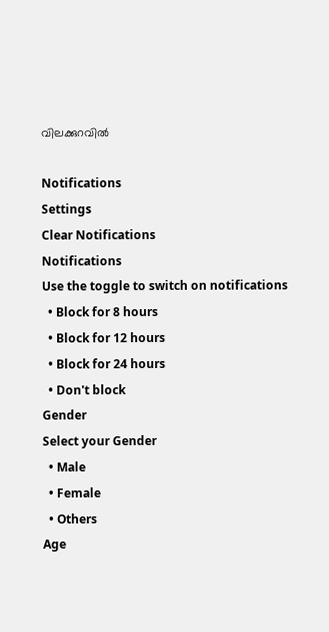വിലക്കുറവിൽ

Notifications
Settings
Clear Notifications
Notifications
Use the toggle to switch on notifications
  • Block for 8 hours
  • Block for 12 hours
  • Block for 24 hours
  • Don't block
Gender
Select your Gender
  • Male
  • Female
  • Others
Age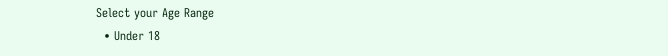Select your Age Range
  • Under 18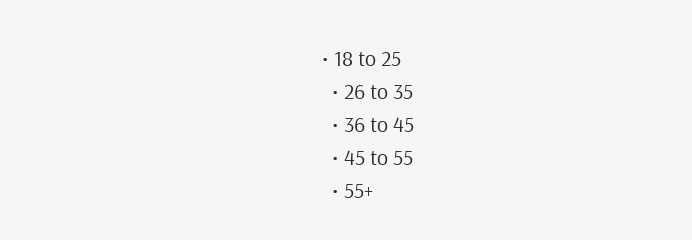• 18 to 25
  • 26 to 35
  • 36 to 45
  • 45 to 55
  • 55+